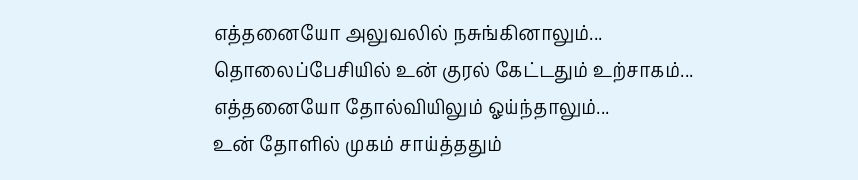எத்தனையோ அலுவலில் நசுங்கினாலும்...
தொலைப்பேசியில் உன் குரல் கேட்டதும் உற்சாகம்...
எத்தனையோ தோல்வியிலும் ஓய்ந்தாலும்...
உன் தோளில் முகம் சாய்த்ததும்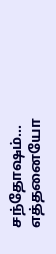சந்தோஷம்...
எத்தனையோ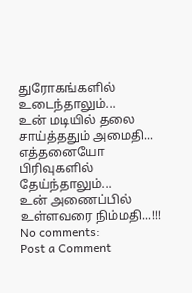துரோகங்களில் உடைந்தாலும்...
உன் மடியில் தலை சாய்த்ததும் அமைதி...
எத்தனையோ பிரிவுகளில் தேய்ந்தாலும்...
உன் அணைப்பில் உள்ளவரை நிம்மதி...!!!
No comments:
Post a Comment